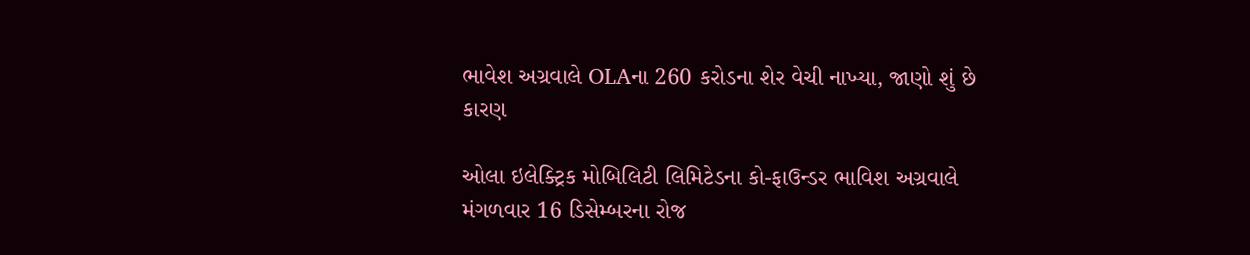ભાવેશ અગ્રવાલે OLAના 260 કરોડના શેર વેચી નાખ્યા, જાણો શું છે કારણ

ઓલા ઇલેક્ટ્રિક મોબિલિટી લિમિટેડના કો-ફાઉન્ડર ભાવિશ અગ્રવાલે મંગળવાર 16 ડિસેમ્બરના રોજ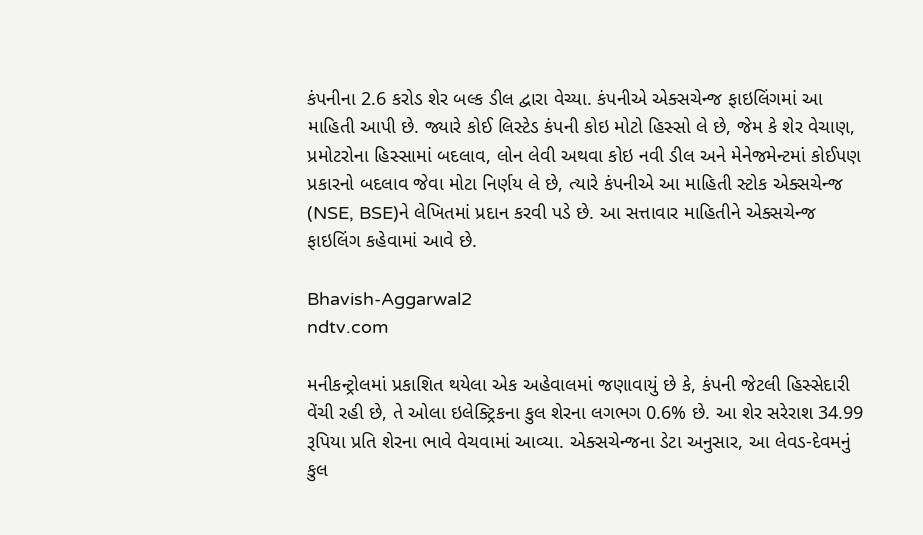કંપનીના 2.6 કરોડ શેર બલ્ક ડીલ દ્વારા વેચ્યા. કંપનીએ એક્સચેન્જ ફાઇલિંગમાં આ માહિતી આપી છે. જ્યારે કોઈ લિસ્ટેડ કંપની કોઇ મોટો હિસ્સો લે છે, જેમ કે શેર વેચાણ, પ્રમોટરોના હિસ્સામાં બદલાવ, લોન લેવી અથવા કોઇ નવી ડીલ અને મેનેજમેન્ટમાં કોઈપણ પ્રકારનો બદલાવ જેવા મોટા નિર્ણય લે છે, ત્યારે કંપનીએ આ માહિતી સ્ટોક એક્સચેન્જ (NSE, BSE)ને લેખિતમાં પ્રદાન કરવી પડે છે. આ સત્તાવાર માહિતીને એક્સચેન્જ ફાઇલિંગ કહેવામાં આવે છે.

Bhavish-Aggarwal2
ndtv.com

મનીકન્ટ્રોલમાં પ્રકાશિત થયેલા એક અહેવાલમાં જણાવાયું છે કે, કંપની જેટલી હિસ્સેદારી વેંચી રહી છે, તે ઓલા ઇલેક્ટ્રિકના કુલ શેરના લગભગ 0.6% છે. આ શેર સરેરાશ 34.99 રૂપિયા પ્રતિ શેરના ભાવે વેચવામાં આવ્યા. એક્સચેન્જના ડેટા અનુસાર, આ લેવડ-દેવમનું કુલ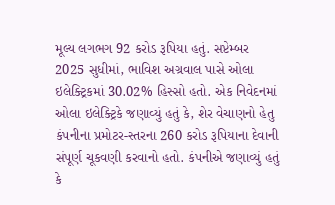મૂલ્ય લગભગ 92 કરોડ રૂપિયા હતું. સપ્ટેમ્બર 2025 સુધીમાં, ભાવિશ અગ્રવાલ પાસે ઓલા ઇલેક્ટ્રિકમાં 30.02% હિસ્સો હતો. એક નિવેદનમાં ઓલા ઇલેક્ટ્રિકે જણાવ્યું હતું કે, શેર વેચાણનો હેતુ કંપનીના પ્રમોટર-સ્તરના 260 કરોડ રૂપિયાના દેવાની સંપૂર્ણ ચૂકવણી કરવાનો હતો. કંપનીએ જણાવ્યું હતું કે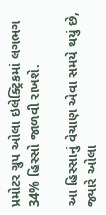પ્રમોટર ગ્રુપ ઓલા ઇલેક્ટ્રિકમાં લગભગ 34% હિસ્સો જાળવી રાખશે.

આ હિસ્સાનું વેચાણ એવા સમયે થયું છે, જ્યારે ઓલા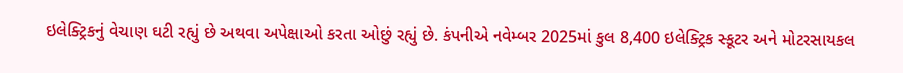ઇલેક્ટ્રિકનું વેચાણ ઘટી રહ્યું છે અથવા અપેક્ષાઓ કરતા ઓછું રહ્યું છે. કંપનીએ નવેમ્બર 2025માં કુલ 8,400 ઇલેક્ટ્રિક સ્કૂટર અને મોટરસાયકલ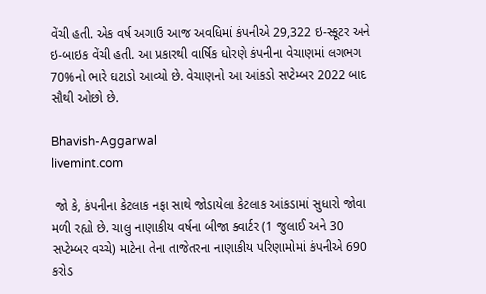વેંચી હતી. એક વર્ષ અગાઉ આજ અવધિમાં કંપનીએ 29,322 ઇ-સ્કૂટર અને ઇ-બાઇક વેંચી હતી. આ પ્રકારથી વાર્ષિક ધોરણે કંપનીના વેચાણમાં લગભગ 70%નો ભારે ઘટાડો આવ્યો છે. વેચાણનો આ આંકડો સપ્ટેમ્બર 2022 બાદ સૌથી ઓછો છે.

Bhavish-Aggarwal
livemint.com

 જો કે, કંપનીના કેટલાક નફા સાથે જોડાયેલા કેટલાક આંકડામાં સુધારો જોવા મળી રહ્યો છે. ચાલુ નાણાકીય વર્ષના બીજા ક્વાર્ટર (1 જુલાઈ અને 30 સપ્ટેમ્બર વચ્ચે) માટેના તેના તાજેતરના નાણાકીય પરિણામોમાં કંપનીએ 690 કરોડ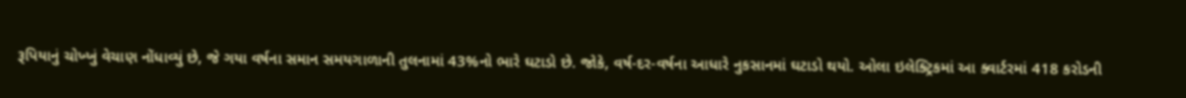રૂપિયાનું ચોખ્ખું વેચાણ નોંધાવ્યું છે, જે ગયા વર્ષના સમાન સમયગાળાની તુલનામાં 43%નો ભારે ઘટાડો છે. જોકે, વર્ષ-દર-વર્ષના આધારે નુકસાનમાં ઘટાડો થયો. ઓલા ઇલેક્ટ્રિકમાં આ ક્વાર્ટરમાં 418 કરોડની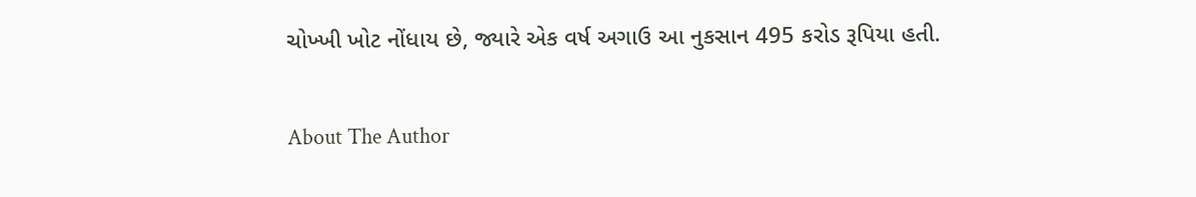ચોખ્ખી ખોટ નોંધાય છે, જ્યારે એક વર્ષ અગાઉ આ નુકસાન 495 કરોડ રૂપિયા હતી.

About The Author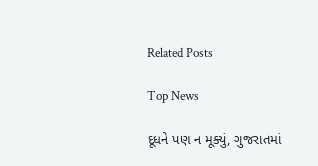Related Posts

Top News

દૂધને પણ ન મૂક્યું, ગુજરાતમાં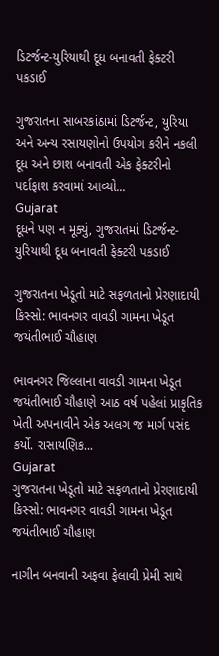ડિટર્જન્ટ-યુરિયાથી દૂધ બનાવતી ફેક્ટરી પકડાઈ

ગુજરાતના સાબરકાંઠામાં ડિટર્જન્ટ, યુરિયા અને અન્ય રસાયણોનો ઉપયોગ કરીને નકલી દૂધ અને છાશ બનાવતી એક ફેક્ટરીનો પર્દાફાશ કરવામાં આવ્યો...
Gujarat
દૂધને પણ ન મૂક્યું, ગુજરાતમાં ડિટર્જન્ટ-યુરિયાથી દૂધ બનાવતી ફેક્ટરી પકડાઈ

ગુજરાતના ખેડૂતો માટે સફળતાનો પ્રેરણાદાયી કિસ્સો: ભાવનગર વાવડી ગામના ખેડૂત જયંતીભાઈ ચૌહાણ

ભાવનગર જિલ્લાના વાવડી ગામના ખેડૂત જયંતીભાઈ ચૌહાણે આઠ વર્ષ પહેલાં પ્રાકૃતિક ખેતી અપનાવીને એક અલગ જ માર્ગ પસંદ કર્યો. રાસાયણિક...
Gujarat
ગુજરાતના ખેડૂતો માટે સફળતાનો પ્રેરણાદાયી કિસ્સો: ભાવનગર વાવડી ગામના ખેડૂત જયંતીભાઈ ચૌહાણ

નાગીન બનવાની અફવા ફેલાવી પ્રેમી સાથે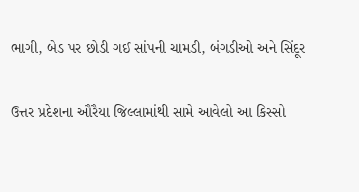ભાગી, બેડ પર છોડી ગઈ સાંપની ચામડી, બંગડીઓ અને સિંદૂર

ઉત્તર પ્રદેશના ઔરૈયા જિલ્લામાંથી સામે આવેલો આ કિસ્સો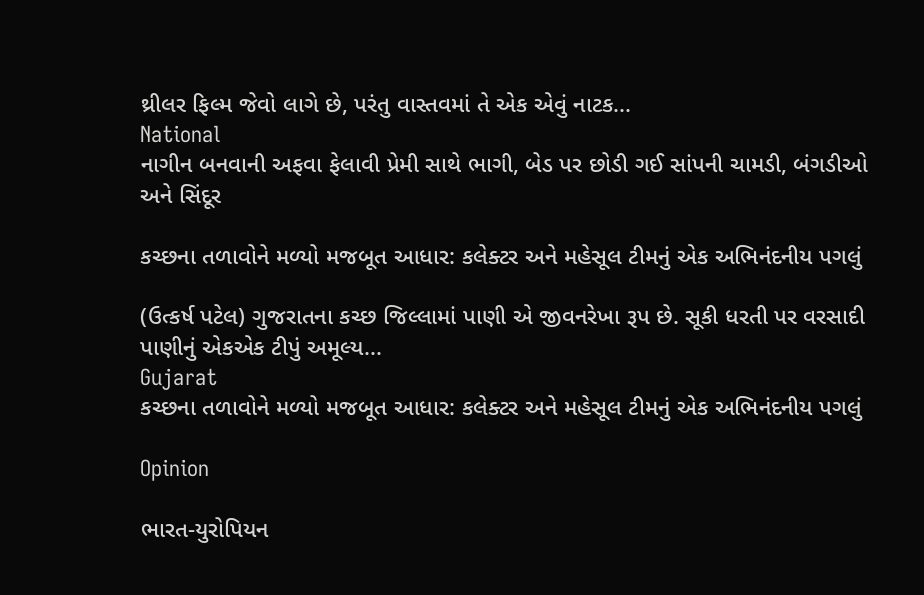થ્રીલર ફિલ્મ જેવો લાગે છે, પરંતુ વાસ્તવમાં તે એક એવું નાટક...
National
નાગીન બનવાની અફવા ફેલાવી પ્રેમી સાથે ભાગી, બેડ પર છોડી ગઈ સાંપની ચામડી, બંગડીઓ અને સિંદૂર

કચ્છના તળાવોને મળ્યો મજબૂત આધાર: કલેક્ટર અને મહેસૂલ ટીમનું એક અભિનંદનીય પગલું

(ઉત્કર્ષ પટેલ) ગુજરાતના કચ્છ જિલ્લામાં પાણી એ જીવનરેખા રૂપ છે. સૂકી ધરતી પર વરસાદી પાણીનું એકએક ટીપું અમૂલ્ય...
Gujarat
કચ્છના તળાવોને મળ્યો મજબૂત આધાર: કલેક્ટર અને મહેસૂલ ટીમનું એક અભિનંદનીય પગલું

Opinion

ભારત-યુરોપિયન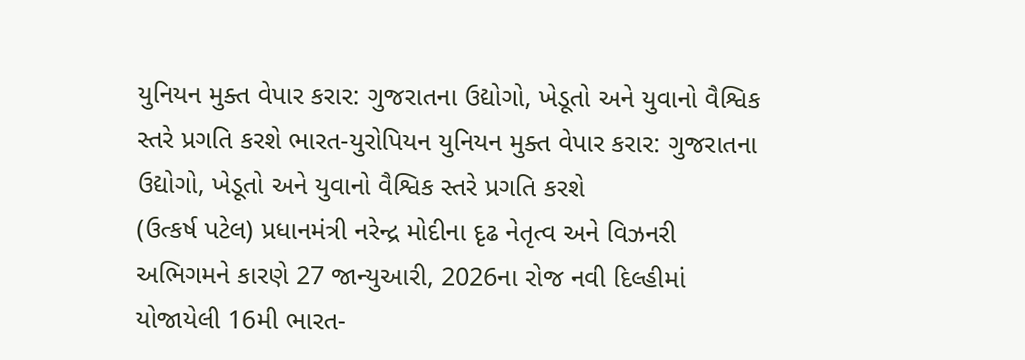યુનિયન મુક્ત વેપાર કરાર: ગુજરાતના ઉદ્યોગો, ખેડૂતો અને યુવાનો વૈશ્વિક સ્તરે પ્રગતિ કરશે ભારત-યુરોપિયન યુનિયન મુક્ત વેપાર કરાર: ગુજરાતના ઉદ્યોગો, ખેડૂતો અને યુવાનો વૈશ્વિક સ્તરે પ્રગતિ કરશે
(ઉત્કર્ષ પટેલ) પ્રધાનમંત્રી નરેન્દ્ર મોદીના દૃઢ નેતૃત્વ અને વિઝનરી અભિગમને કારણે 27 જાન્યુઆરી, 2026ના રોજ નવી દિલ્હીમાં યોજાયેલી 16મી ભારત-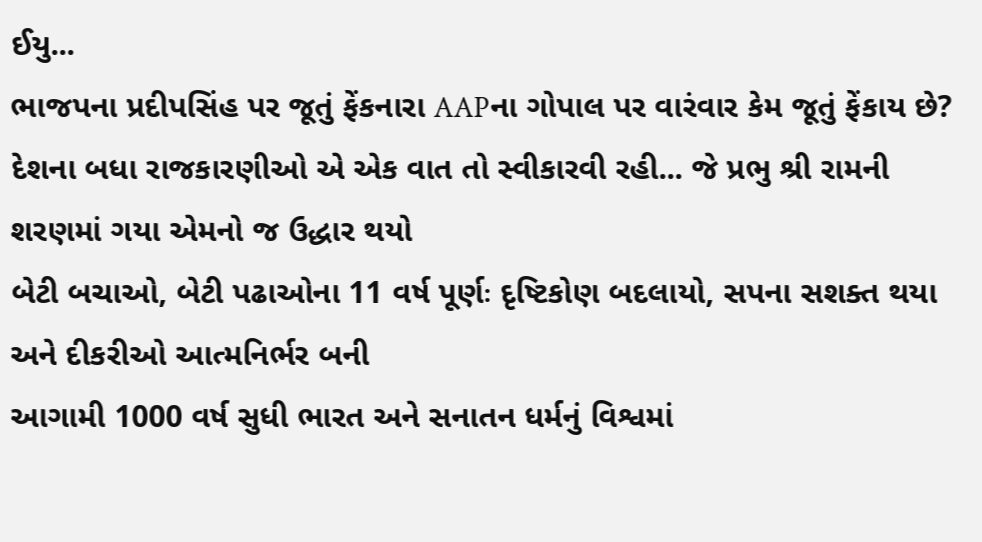ઈયુ...
ભાજપના પ્રદીપસિંહ પર જૂતું ફેંકનારા AAPના ગોપાલ પર વારંવાર કેમ જૂતું ફેંકાય છે?
દેશના બધા રાજકારણીઓ એ એક વાત તો સ્વીકારવી રહી... જે પ્રભુ શ્રી રામની શરણમાં ગયા એમનો જ ઉદ્ધાર થયો
બેટી બચાઓ, બેટી પઢાઓના 11 વર્ષ પૂર્ણઃ દૃષ્ટિકોણ બદલાયો, સપના સશક્ત થયા અને દીકરીઓ આત્મનિર્ભર બની
આગામી 1000 વર્ષ સુધી ભારત અને સનાતન ધર્મનું વિશ્વમાં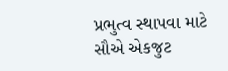પ્રભુત્વ સ્થાપવા માટે સૌએ એકજુટ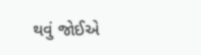થવું જોઈએ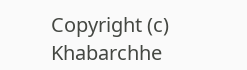Copyright (c) Khabarchhe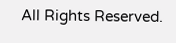All Rights Reserved.